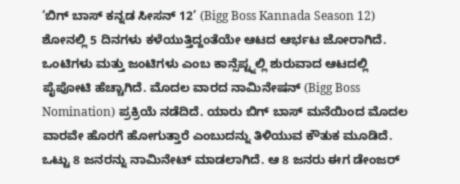‘ಬಿಗ್ ಬಾಸ್ ಕನ್ನಡ ಸೀಸನ್ 12’ (Bigg Boss Kannada Season 12) ಶೋನಲ್ಲಿ 5 ದಿನಗಳು ಕಳೆಯುತ್ತಿದ್ದಂತೆಯೇ ಆಟದ ಆರ್ಭಟ ಜೋರಾಗಿದೆ. ಒಂಟಿಗಳು ಮತ್ತು ಜಂಟಿಗಳು ಎಂಬ ಕಾನ್ಸೆಪ್ಟ್ನಲ್ಲಿ ಶುರುವಾದ ಆಟದಲ್ಲಿ ಪೈಪೋಟಿ ಹೆಚ್ಚಾಗಿದೆ. ಮೊದಲ ವಾರದ ನಾಮಿನೇಷನ್ (Bigg Boss Nomination) ಪ್ರಕ್ರಿಯೆ ನಡೆದಿದೆ. ಯಾರು ಬಿಗ್ ಬಾಸ್ ಮನೆಯಿಂದ ಮೊದಲ ವಾರವೇ ಹೊರಗೆ ಹೋಗುತ್ತಾರೆ ಎಂಬುದನ್ನು ತಿಳಿಯುವ ಕೌತುಕ ಮೂಡಿದೆ. ಒಟ್ಟು 8 ಜನರನ್ನು ನಾಮಿನೇಟ್ ಮಾಡಲಾಗಿದೆ. ಆ 8 ಜನರು ಈಗ ಡೇಂಜರ್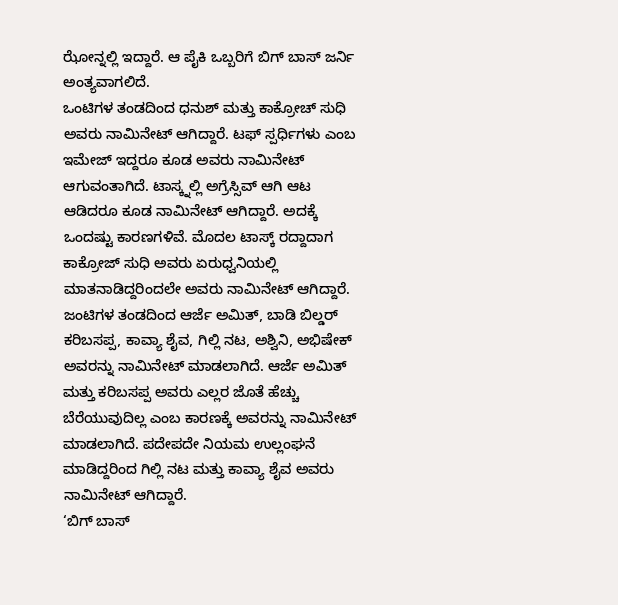ಝೋನ್ನಲ್ಲಿ ಇದ್ದಾರೆ. ಆ ಪೈಕಿ ಒಬ್ಬರಿಗೆ ಬಿಗ್ ಬಾಸ್ ಜರ್ನಿ ಅಂತ್ಯವಾಗಲಿದೆ.
ಒಂಟಿಗಳ ತಂಡದಿಂದ ಧನುಶ್ ಮತ್ತು ಕಾಕ್ರೋಚ್ ಸುಧಿ ಅವರು ನಾಮಿನೇಟ್ ಆಗಿದ್ದಾರೆ. ಟಫ್ ಸ್ಪರ್ಧಿಗಳು ಎಂಬ ಇಮೇಜ್ ಇದ್ದರೂ ಕೂಡ ಅವರು ನಾಮಿನೇಟ್ ಆಗುವಂತಾಗಿದೆ. ಟಾಸ್ಕ್ನಲ್ಲಿ ಅಗ್ರೆಸ್ಸಿವ್ ಆಗಿ ಆಟ ಆಡಿದರೂ ಕೂಡ ನಾಮಿನೇಟ್ ಆಗಿದ್ದಾರೆ. ಅದಕ್ಕೆ ಒಂದಷ್ಟು ಕಾರಣಗಳಿವೆ. ಮೊದಲ ಟಾಸ್ಕ್ ರದ್ದಾದಾಗ ಕಾಕ್ರೋಜ್ ಸುಧಿ ಅವರು ಏರುಧ್ವನಿಯಲ್ಲಿ ಮಾತನಾಡಿದ್ದರಿಂದಲೇ ಅವರು ನಾಮಿನೇಟ್ ಆಗಿದ್ದಾರೆ.
ಜಂಟಿಗಳ ತಂಡದಿಂದ ಆರ್ಜೆ ಅಮಿತ್, ಬಾಡಿ ಬಿಲ್ಡರ್ ಕರಿಬಸಪ್ಪ, ಕಾವ್ಯಾ ಶೈವ, ಗಿಲ್ಲಿ ನಟ, ಅಶ್ವಿನಿ, ಅಭಿಷೇಕ್ ಅವರನ್ನು ನಾಮಿನೇಟ್ ಮಾಡಲಾಗಿದೆ. ಆರ್ಜೆ ಅಮಿತ್ ಮತ್ತು ಕರಿಬಸಪ್ಪ ಅವರು ಎಲ್ಲರ ಜೊತೆ ಹೆಚ್ಚು ಬೆರೆಯುವುದಿಲ್ಲ ಎಂಬ ಕಾರಣಕ್ಕೆ ಅವರನ್ನು ನಾಮಿನೇಟ್ ಮಾಡಲಾಗಿದೆ. ಪದೇಪದೇ ನಿಯಮ ಉಲ್ಲಂಘನೆ ಮಾಡಿದ್ದರಿಂದ ಗಿಲ್ಲಿ ನಟ ಮತ್ತು ಕಾವ್ಯಾ ಶೈವ ಅವರು ನಾಮಿನೇಟ್ ಆಗಿದ್ದಾರೆ.
‘ಬಿಗ್ ಬಾಸ್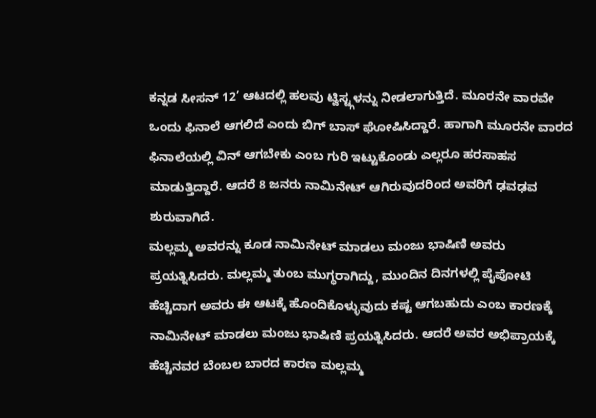ಕನ್ನಡ ಸೀಸನ್ 12’ ಆಟದಲ್ಲಿ ಹಲವು ಟ್ವಿಸ್ಟ್ಗಳನ್ನು ನೀಡಲಾಗುತ್ತಿದೆ. ಮೂರನೇ ವಾರವೇ ಒಂದು ಫಿನಾಲೆ ಆಗಲಿದೆ ಎಂದು ಬಿಗ್ ಬಾಸ್ ಘೋಷಿಸಿದ್ದಾರೆ. ಹಾಗಾಗಿ ಮೂರನೇ ವಾರದ ಫಿನಾಲೆಯಲ್ಲಿ ವಿನ್ ಆಗಬೇಕು ಎಂಬ ಗುರಿ ಇಟ್ಟುಕೊಂಡು ಎಲ್ಲರೂ ಹರಸಾಹಸ ಮಾಡುತ್ತಿದ್ದಾರೆ. ಆದರೆ 8 ಜನರು ನಾಮಿನೇಟ್ ಆಗಿರುವುದರಿಂದ ಅವರಿಗೆ ಢವಢವ ಶುರುವಾಗಿದೆ.
ಮಲ್ಲಮ್ಮ ಅವರನ್ನು ಕೂಡ ನಾಮಿನೇಟ್ ಮಾಡಲು ಮಂಜು ಭಾಷಿಣಿ ಅವರು ಪ್ರಯತ್ನಿಸಿದರು. ಮಲ್ಲಮ್ಮ ತುಂಬ ಮುಗ್ಧರಾಗಿದ್ದು, ಮುಂದಿನ ದಿನಗಳಲ್ಲಿ ಪೈಪೋಟಿ ಹೆಚ್ಚಿದಾಗ ಅವರು ಈ ಆಟಕ್ಕೆ ಹೊಂದಿಕೊಳ್ಳುವುದು ಕಷ್ಟ ಆಗಬಹುದು ಎಂಬ ಕಾರಣಕ್ಕೆ ನಾಮಿನೇಟ್ ಮಾಡಲು ಮಂಜು ಭಾಷಿಣಿ ಪ್ರಯತ್ನಿಸಿದರು. ಆದರೆ ಅವರ ಅಭಿಪ್ರಾಯಕ್ಕೆ ಹೆಚ್ಚಿನವರ ಬೆಂಬಲ ಬಾರದ ಕಾರಣ ಮಲ್ಲಮ್ಮ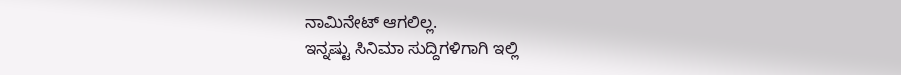ನಾಮಿನೇಟ್ ಆಗಲಿಲ್ಲ.
ಇನ್ನಷ್ಟು ಸಿನಿಮಾ ಸುದ್ದಿಗಳಿಗಾಗಿ ಇಲ್ಲಿ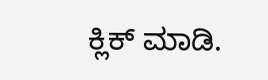ಕ್ಲಿಕ್ ಮಾಡಿ.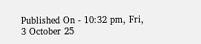Published On - 10:32 pm, Fri, 3 October 25